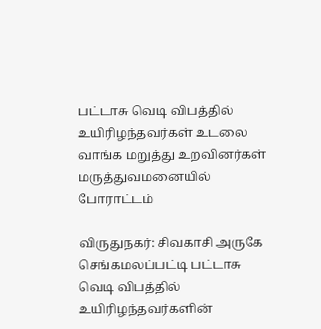பட்டாசு வெடி விபத்தில் உயிரிழந்தவர்கள் உடலை வாங்க மறுத்து உறவினர்கள் மருத்துவமனையில் போராட்டம்

விருதுநகர்: சிவகாசி அருகே செங்கமலப்பட்டி பட்டாசு வெடி விபத்தில் உயிரிழந்தவர்களின்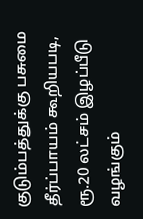குடும்பத்துக்கு பசுமை தீர்ப்பாயம் கூறியபடி, ரூ.20 லட்சம் இழப்பீடு வழங்கும்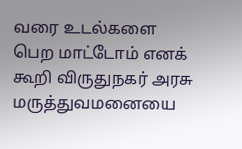வரை உடல்களை பெற மாட்டோம் எனக் கூறி விருதுநகர் அரசு மருத்துவமனையை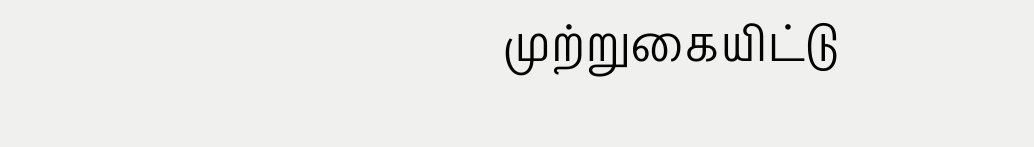முற்றுகையிட்டு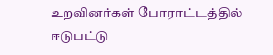உறவினர்கள் போராட்டத்தில் ஈடுபட்டு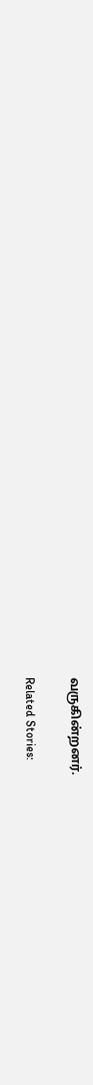வருகின்றனர்.

Related Stories: